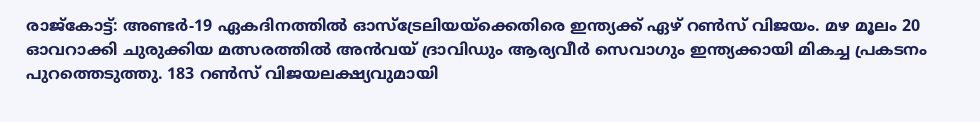രാജ്‌കോട്ട്: അണ്ടർ-19 ഏകദിനത്തിൽ ഓസ്‌ട്രേലിയയ്‌ക്കെതിരെ ഇന്ത്യക്ക് ഏഴ് റൺസ് വിജയം. മഴ മൂലം 20 ഓവറാക്കി ചുരുക്കിയ മത്സരത്തിൽ അൻവയ് ദ്രാവിഡും ആര്യവീർ സെവാഗും ഇന്ത്യക്കായി മികച്ച പ്രകടനം പുറത്തെടുത്തു. 183 റൺസ് വിജയലക്ഷ്യവുമായി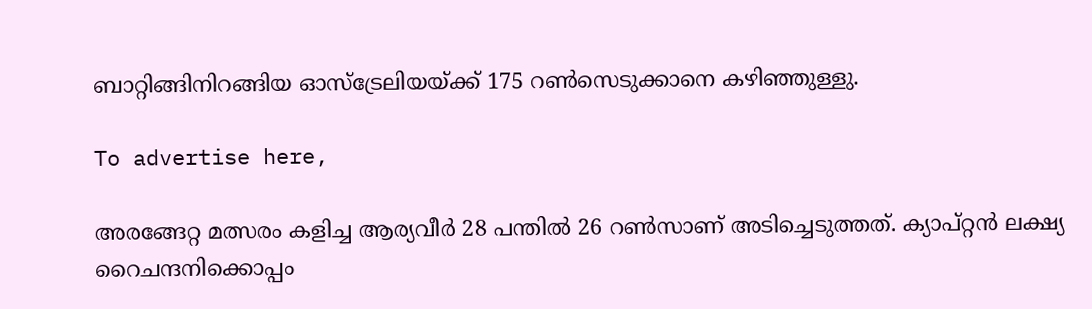ബാറ്റിങ്ങിനിറങ്ങിയ ഓസ്‌ട്രേലിയയ്ക്ക് 175 റൺസെടുക്കാനെ കഴിഞ്ഞുള്ളു.

To advertise here,

അരങ്ങേറ്റ മത്സരം കളിച്ച ആര്യവീർ 28 പന്തിൽ 26 റൺസാണ് അടിച്ചെടുത്തത്. ക്യാപ്റ്റൻ ലക്ഷ്യ റൈചന്ദനിക്കൊപ്പം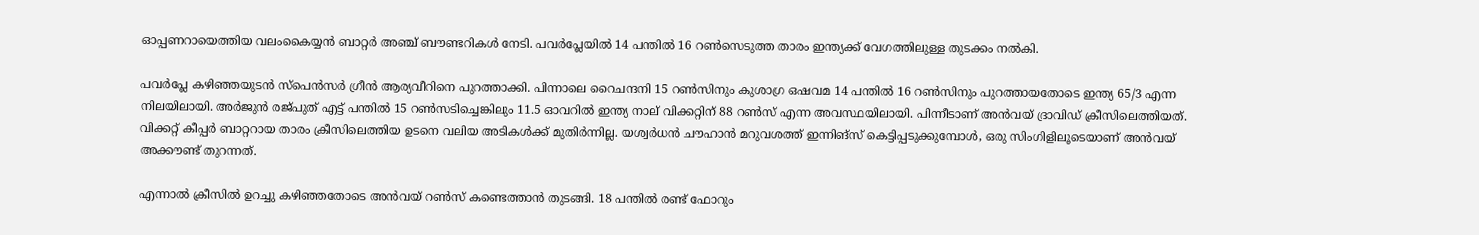ഓപ്പണറായെത്തിയ വലംകൈയ്യൻ ബാറ്റർ അഞ്ച് ബൗണ്ടറികൾ നേടി. പവർപ്ലേയിൽ 14 പന്തിൽ 16 റൺസെടുത്ത താരം ഇന്ത്യക്ക് വേഗത്തിലുള്ള തുടക്കം നൽകി.

പവർപ്ലേ കഴിഞ്ഞയുടൻ സ്‌പെൻസർ ഗ്രീൻ ആര്യവീറിനെ പുറത്താക്കി. പിന്നാലെ റൈചന്ദനി 15 റൺസിനും കുശാഗ്ര ഒഷവമ 14 പന്തിൽ 16 റൺസിനും പുറത്തായതോടെ ഇന്ത്യ 65/3 എന്ന നിലയിലായി. അർജുൻ രജ്പുത് എട്ട് പന്തിൽ 15 റൺസടിച്ചെങ്കിലും 11.5 ഓവറിൽ ഇന്ത്യ നാല് വിക്കറ്റിന് 88 റൺസ് എന്ന അവസ്ഥയിലായി. പിന്നീടാണ് അൻവയ് ദ്രാവിഡ് ക്രീസിലെത്തിയത്. വിക്കറ്റ് കീപ്പർ ബാറ്ററായ താരം ക്രീസിലെത്തിയ ഉടനെ വലിയ അടികൾക്ക് മുതിർന്നില്ല. യശ്വർധൻ ചൗഹാൻ മറുവശത്ത് ഇന്നിങ്‌സ് കെട്ടിപ്പടുക്കുമ്പോൾ, ഒരു സിംഗിളിലൂടെയാണ് അൻവയ് അക്കൗണ്ട് തുറന്നത്.

എന്നാൽ ക്രീസിൽ ഉറച്ചു കഴിഞ്ഞതോടെ അൻവയ് റൺസ് കണ്ടെത്താൻ തുടങ്ങി. 18 പന്തിൽ രണ്ട് ഫോറും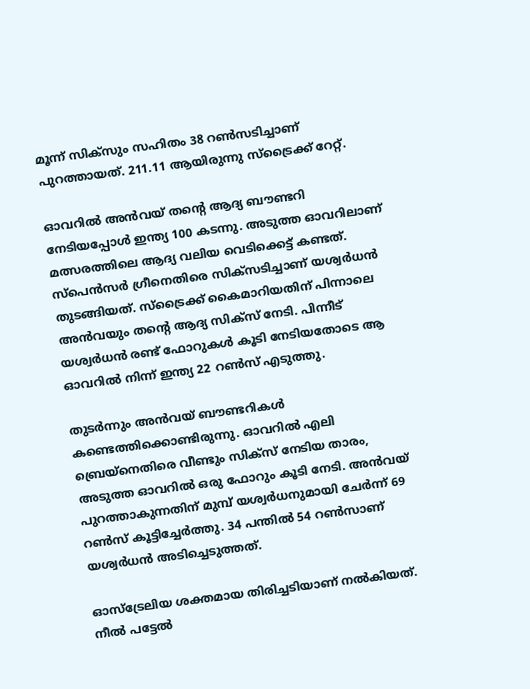മൂന്ന് സിക്‌സും സഹിതം 38 റൺസടിച്ചാണ് പുറത്തായത്. 211.11 ആയിരുന്നു സ്‌ട്രൈക്ക് റേറ്റ്.

ഓവറിൽ അൻവയ് തന്റെ ആദ്യ ബൗണ്ടറി നേടിയപ്പോൾ ഇന്ത്യ 100 കടന്നു. അടുത്ത ഓവറിലാണ് മത്സരത്തിലെ ആദ്യ വലിയ വെടിക്കെട്ട് കണ്ടത്. സ്‌പെൻസർ ഗ്രീനെതിരെ സിക്‌സടിച്ചാണ് യശ്വർധൻ തുടങ്ങിയത്. സ്‌ട്രൈക്ക് കൈമാറിയതിന് പിന്നാലെ അൻവയും തന്റെ ആദ്യ സിക്‌സ് നേടി. പിന്നീട് യശ്വർധൻ രണ്ട് ഫോറുകൾ കൂടി നേടിയതോടെ ആ ഓവറിൽ നിന്ന് ഇന്ത്യ 22 റൺസ് എടുത്തു.

തുടർന്നും അൻവയ് ബൗണ്ടറികൾ കണ്ടെത്തിക്കൊണ്ടിരുന്നു. ഓവറിൽ എലി ബ്രെയ്‌നെതിരെ വീണ്ടും സിക്‌സ് നേടിയ താരം, അടുത്ത ഓവറിൽ ഒരു ഫോറും കൂടി നേടി. അൻവയ് പുറത്താകുന്നതിന് മുമ്പ് യശ്വർധനുമായി ചേർന്ന് 69 റൺസ് കൂട്ടിച്ചേർത്തു. 34 പന്തിൽ 54 റൺസാണ് യശ്വർധൻ അടിച്ചെടുത്തത്.

ഓസ്‌ട്രേലിയ ശക്തമായ തിരിച്ചടിയാണ് നൽകിയത്. നീൽ പട്ടേൽ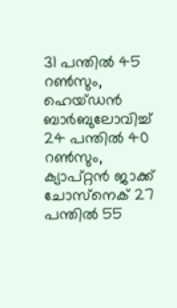31 പന്തിൽ 45 റൺസും, ഹെയ്ഡൻ ബാർബുലോവിച്ച് 24 പന്തിൽ 40 റൺസും, ക്യാപ്റ്റൻ ജാക്ക് ചോസ്‌നെക് 27 പന്തിൽ 55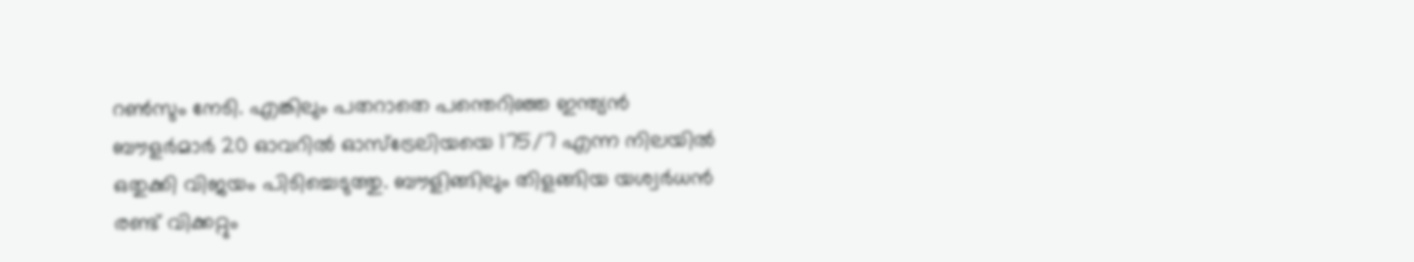റൺസും നേടി. എങ്കിലും പതറാതെ പന്തെറിഞ്ഞ ഇന്ത്യൻ ബൗളർമാർ 20 ഓവറിൽ ഓസ്‌ട്രേലിയയെ 175/7 എന്ന നിലയിൽ ഒതുക്കി വിജയം പിടിച്ചെടുത്തു. ബൗളിങ്ങിലും തിളങ്ങിയ യശ്വർധൻ രണ്ട് വിക്കറ്റും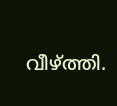വീഴ്ത്തി.